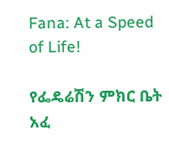Fana: At a Speed of Life!

የፌዴሬሽን ምክር ቤት አፈ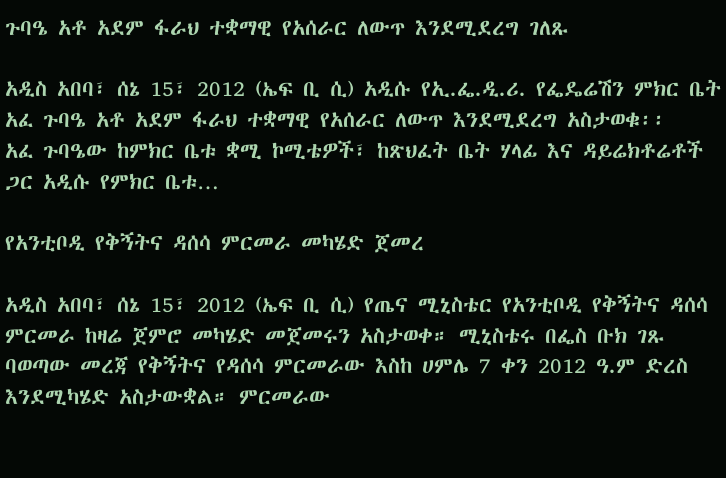ጉባዔ አቶ አደም ፋራህ ተቋማዊ የአሰራር ለውጥ እንደሚደረግ ገለጹ

አዲስ አበባ፣ ሰኔ 15፣ 2012 (ኤፍ ቢ ሲ) አዲሱ የኢ.ፌ.ዲ.ሪ. የፌዴሬሽን ምክር ቤት አፈ ጉባዔ አቶ አደም ፋራህ ተቋማዊ የአሰራር ለውጥ እንደሚደረግ አስታወቁ፡፡   አፈ ጉባዔው ከምክር ቤቱ ቋሚ ኮሚቴዎች፣ ከጽህፈት ቤት ሃላፊ እና ዳይሬክቶሬቶች ጋር አዲሱ የምክር ቤቱ…

የአንቲቦዲ የቅኝትና ዳሰሳ ምርመራ መካሄድ ጀመረ

አዲስ አበባ፣ ሰኔ 15፣ 2012 (ኤፍ ቢ ሲ) የጤና ሚኒስቴር የአንቲቦዲ የቅኝትና ዳሰሳ ምርመራ ከዛሬ ጀምሮ መካሄድ መጀመሩን አስታወቀ። ሚኒስቴሩ በፌስ ቡክ ገጹ ባወጣው መረጃ የቅኝትና የዳሰሳ ምርመራው እስከ ሀምሌ 7 ቀን 2012 ዓ.ም ድረስ እንደሚካሄድ አስታውቋል። ምርመራው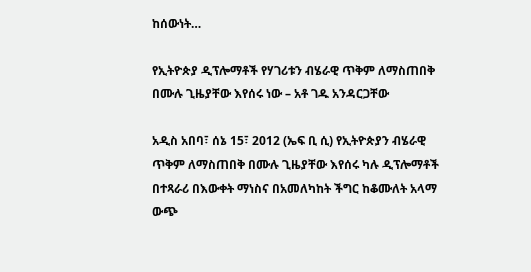ከሰውነት…

የኢትዮጵያ ዲፕሎማቶች የሃገሪቱን ብሄራዊ ጥቅም ለማስጠበቅ በሙሉ ጊዜያቸው እየሰሩ ነው – አቶ ገዱ አንዳርጋቸው

አዲስ አበባ፣ ሰኔ 15፣ 2012 (ኤፍ ቢ ሲ) የኢትዮጵያን ብሄራዊ ጥቅም ለማስጠበቅ በሙሉ ጊዜያቸው እየሰሩ ካሉ ዲፕሎማቶች በተጻራሪ በእውቀት ማነስና በአመለካከት ችግር ከቆሙለት አላማ ውጭ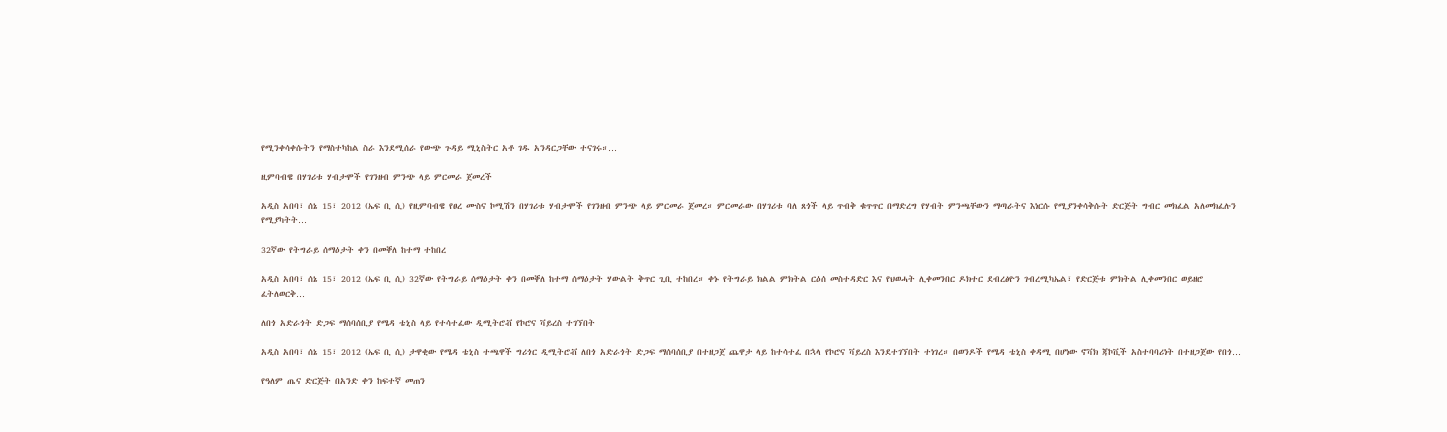የሚንቀሳቀሱትን የማስተካከል ስራ እንደሚሰራ የውጭ ጉዳይ ሚኒስትር አቶ ገዱ አንዳርጋቸው ተናገሩ።…

ዚምባብዌ በሃገሪቱ ሃብታሞች የገንዘብ ምንጭ ላይ ምርመራ ጀመረች

አዲስ አበባ፣ ሰኔ 15፣ 2012 (ኤፍ ቢ ሲ) የዚምባብዌ የፀረ ሙስና ኮሚሽን በሃገሪቱ ሃብታሞች የገንዘብ ምንጭ ላይ ምርመራ ጀመረ። ምርመራው በሃገሪቱ ባለ ጸጎች ላይ ጥብቅ ቁጥጥር በማድረግ የሃብት ምንጫቸውን ማጣራትና እነርሱ የሚያንቀሳቅሱት ድርጅት ግብር መክፈል አለመክፈሉን የሚያካትት…

32ኛው የትግራይ ሰማዕታት ቀን በመቐለ ከተማ ተከበረ

አዲስ አበባ፣ ሰኔ 15፣ 2012 (ኤፍ ቢ ሲ) 32ኛው የትግራይ ሰማዕታት ቀን በመቐለ ከተማ ሰማዕታት ሃውልት ቅጥር ጊቢ ተከበረ። ቀኑ የትግራይ ክልል ምክትል ርዕሰ መስተዳድር እና የህወሓት ሊቀመንበር ዶክተር ደብረፅዮን ገብረሚካኤል፣ የድርጅቱ ምክትል ሊቀመንበር ወይዘሮ ፈትለወርቅ…

ለበጎ አድራጎት ድጋፍ ማሰባሰቢያ የሜዳ ቴኒስ ላይ የተሳተፈው ዲሚትሮቭ የኮሮና ቫይረስ ተገኘበት

አዲስ አበባ፣ ሰኔ 15፣ 2012 (ኤፍ ቢ ሲ) ታዋቂው የሜዳ ቴኒስ ተጫዋች ግሪጎር ዲሚትሮቭ ለበጎ አድራጎት ድጋፍ ማሰባሰቢያ በተዘጋጀ ጨዋታ ላይ ከተሳተፈ በኋላ የኮሮና ቫይረስ እንደተገኘበት ተነገረ። በወንዶች የሜዳ ቴኒስ ቀዳሚ በሆነው ኖቫክ ጃኮቪች አስተባባሪነት በተዘጋጀው የበጎ…

የዓለም ጤና ድርጅት በአንድ ቀን ከፍተኛ መጠን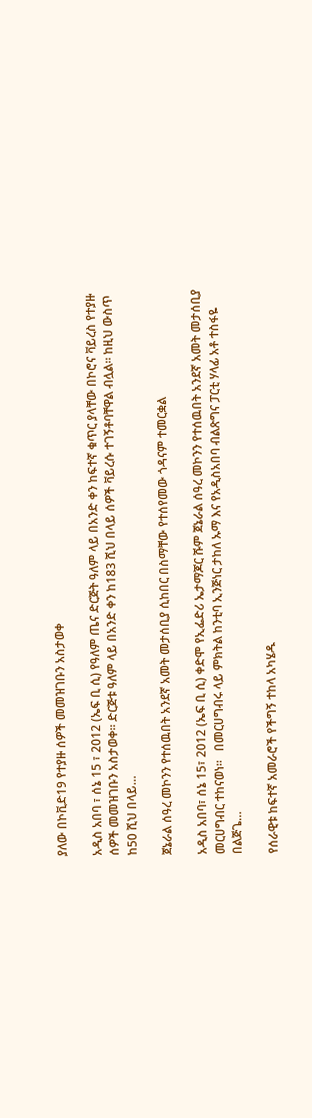ያለው በኮቪድ19 የተያዙ ሰዎች መመዝገቡን አስታወቀ

አዲስ አበባ ፣ ሰኔ 15 ፣ 2012 (ኤፍ ቢ ሲ) የዓለም ጤና ድርጅት ዓለም ላይ በአንድ ቀን ከፍተኛ ቁጥር ያላቸው በኮሮና ቫይረስ የተያዙ ሰዎች መመዝገቡን አስታወቀ። ድርጅቱ ዓለም ላይ በአንድ ቀን ከ183 ሺህ በላይ ሰዎች ቫይረሱ ተገኝቶባቸዋል ብሏል። ከዚህ ውስጥ ከ50 ሺህ በላይ…

ጀኔራል ሰዓረ መኮንን የተሰዉበት አንደኛ አመት መታሰቢያ ሲከበር በስማቸው የተሰየመው ጎዳናም ተመርቋል

አዲስ አበባ፣ ሰኔ 15፣ 2012 (ኤፍ ቢ ሲ) ቀድሞ የኢፌድሪ ኤታማጆር ሹም ጀኔራል ሰዓረ መኮንን የተሰዉበት አንደኛ አመት መታሰቢያ መርሀግብር ተከናወነ።   በመርሀግብሩ ላይ ምክትል ከንቲባ ኢንጅነር ታከለ ኡማ እና የአዲስአበባ ብልጽግና ፓርቲ ሃላፊ አቶ ተስፋዬ በልጅጌ…

የሰራዊቱ ከፍተኛ አመራሮች የችግኝ ተከላ አካሄዱ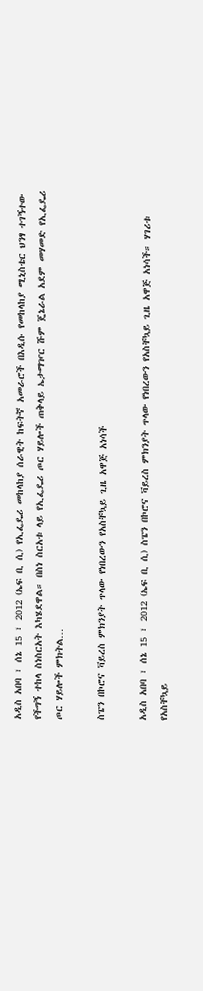አዲስ አበባ ፣ ሰኔ 15 ፣ 2012 (ኤፍ ቢ ሲ) የኢፌዴሪ መከላከያ ሰራዊት ከፍትኛ አመራሮች በእዲሱ የመከላከያ ሚኒስቴር ህንፃ ተገኝተው የችግኝ ተከላ ስነስርአት እካሄደዋል። በስነ ስርአቱ ላይ የኢፌዴሪ ጦር ሃይሎች ጠቅላይ ኤታማዦር ሹም ጄኔራል አደም መሃመድ የኢፌዴሪ ጦር ሃይሎች ምክትል…

ስፔን በኮሮና ቫይረስ ምክንያት ጥላው የነበረውን የአስቸኳይ ጊዜ አዋጅ አነሳች

አዲስ አበባ ፣ ሰኔ 15 ፣ 2012 (ኤፍ ቢ ሲ) ስፔን በኮሮና ቫይረስ ምክንያት ጥላው የነበረውን የአስቸኳይ ጊዜ አዋጅ አነሳች። ሃገሪቱ የአስቸኳይ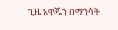ጊዜ አዋጁን በማንሳት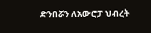ድንበሯን ለአውሮፓ ህብረት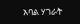አባል ሃገራት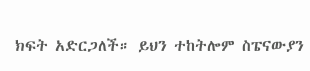ክፍት አድርጋለች። ይህን ተከትሎም ስፔናውያን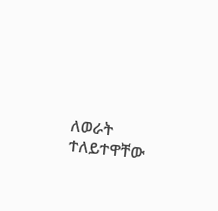ለወራት ተለይተዋቸው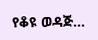የቆዩ ወዳጅ…